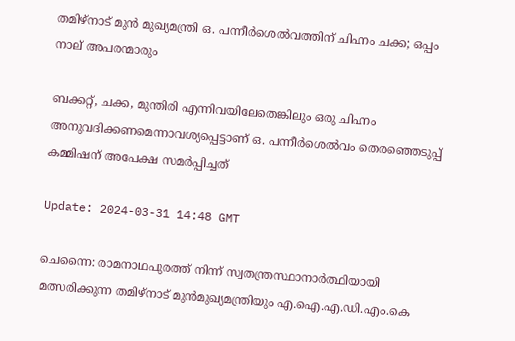തമിഴ്‌നാട് മുൻ മുഖ്യമന്ത്രി ഒ. പന്നീർശെൽവത്തിന് ചിഹ്നം ചക്ക; ഒപ്പം നാല് അപരന്മാരും

ബക്കറ്റ്, ചക്ക, മുന്തിരി എന്നിവയിലേതെങ്കിലും ഒരു ചിഹ്നം അനുവദിക്കണമെന്നാവശ്യപ്പെട്ടാണ് ഒ. പന്നീർശെൽവം തെരഞ്ഞെടുപ്പ് കമ്മിഷന് അപേക്ഷ സമര്‍പ്പിച്ചത്

Update: 2024-03-31 14:48 GMT

ചെന്നൈ: രാമനാഥപുരത്ത് നിന്ന് സ്വതന്ത്രസ്ഥാനാർത്ഥിയായി മത്സരിക്കുന്ന തമിഴ്‌നാട് മുൻമുഖ്യമന്ത്രിയും എ.ഐ.എ.ഡി.എം.കെ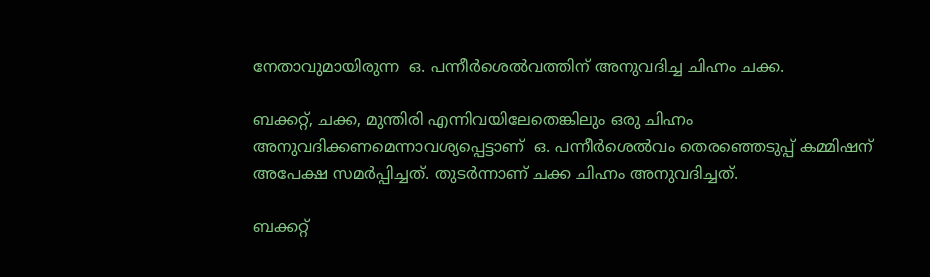നേതാവുമായിരുന്ന  ഒ. പന്നീർശെൽവത്തിന് അനുവദിച്ച ചിഹ്നം ചക്ക.

ബക്കറ്റ്, ചക്ക, മുന്തിരി എന്നിവയിലേതെങ്കിലും ഒരു ചിഹ്നം അനുവദിക്കണമെന്നാവശ്യപ്പെട്ടാണ്  ഒ. പന്നീർശെൽവം തെരഞ്ഞെടുപ്പ് കമ്മിഷന് അപേക്ഷ സമര്‍പ്പിച്ചത്. തുടര്‍ന്നാണ് ചക്ക ചിഹ്നം അനുവദിച്ചത്.

ബക്കറ്റ്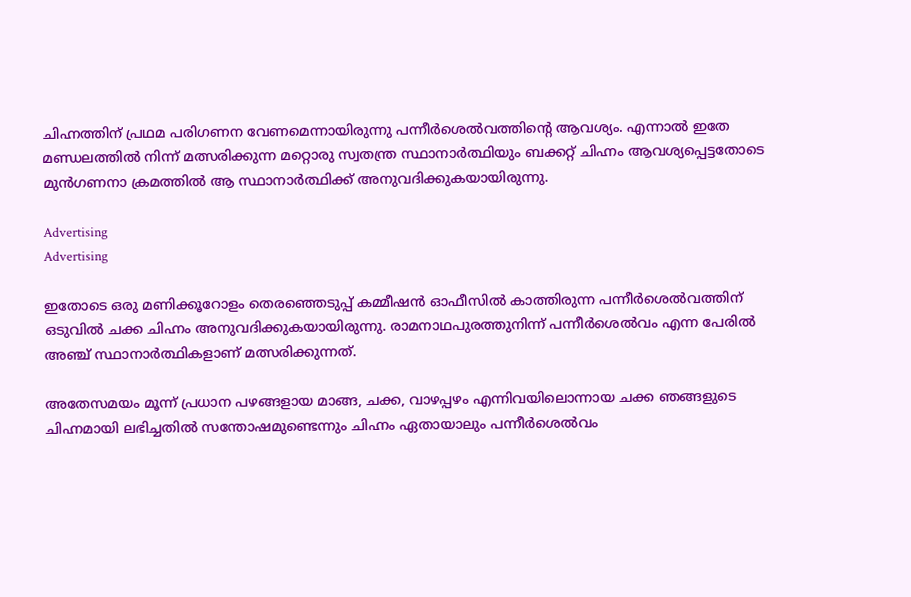ചിഹ്നത്തിന് പ്രഥമ പരിഗണന വേണമെന്നായിരുന്നു പന്നീർശെൽവത്തിന്റെ ആവശ്യം. എന്നാൽ ഇതേ മണ്ഡലത്തിൽ നിന്ന് മത്സരിക്കുന്ന മറ്റൊരു സ്വതന്ത്ര സ്ഥാനാർത്ഥിയും ബക്കറ്റ് ചിഹ്നം ആവശ്യപ്പെട്ടതോടെ മുൻഗണനാ ക്രമത്തിൽ ആ സ്ഥാനാർത്ഥിക്ക് അനുവദിക്കുകയായിരുന്നു.

Advertising
Advertising

ഇതോടെ ഒരു മണിക്കൂറോളം തെരഞ്ഞെടുപ്പ് കമ്മീഷൻ ഓഫീസിൽ കാത്തിരുന്ന പന്നീർശെൽവത്തിന് ഒടുവിൽ ചക്ക ചിഹ്നം അനുവദിക്കുകയായിരുന്നു. രാമനാഥപുരത്തുനിന്ന് പന്നീർശെൽവം എന്ന പേരിൽ അഞ്ച് സ്ഥാനാർത്ഥികളാണ് മത്സരിക്കുന്നത്.

അതേസമയം മൂന്ന് പ്രധാന പഴങ്ങളായ മാങ്ങ, ചക്ക, വാഴപ്പഴം എന്നിവയിലൊന്നായ ചക്ക ഞങ്ങളുടെ ചിഹ്നമായി ലഭിച്ചതിൽ സന്തോഷമുണ്ടെന്നും ചിഹ്നം ഏതായാലും പന്നീർശെൽവം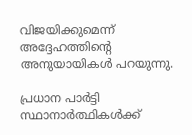വിജയിക്കുമെന്ന് അദ്ദേഹത്തിന്റെ അനുയായികൾ പറയുന്നു.

പ്രധാന പാർട്ടി സ്ഥാനാർത്ഥികൾക്ക്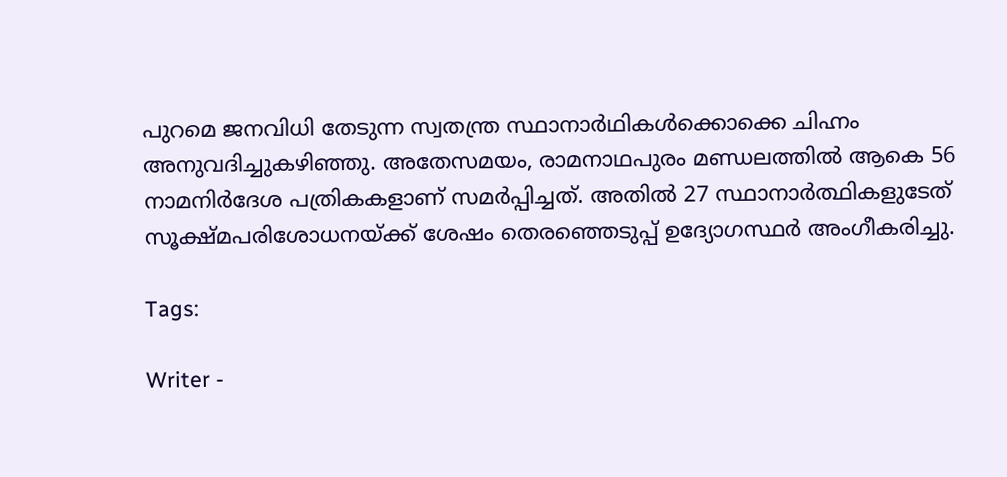പുറമെ ജനവിധി തേടുന്ന സ്വതന്ത്ര സ്ഥാനാര്‍ഥികള്‍ക്കൊക്കെ ചിഹ്നം അനുവദിച്ചുകഴിഞ്ഞു. അതേസമയം, രാമനാഥപുരം മണ്ഡലത്തിൽ ആകെ 56 നാമനിർദേശ പത്രികകളാണ് സമർപ്പിച്ചത്. അതിൽ 27 സ്ഥാനാർത്ഥികളുടേത് സൂക്ഷ്മപരിശോധനയ്ക്ക് ശേഷം തെരഞ്ഞെടുപ്പ് ഉദ്യോഗസ്ഥർ അംഗീകരിച്ചു.

Tags:

Writer -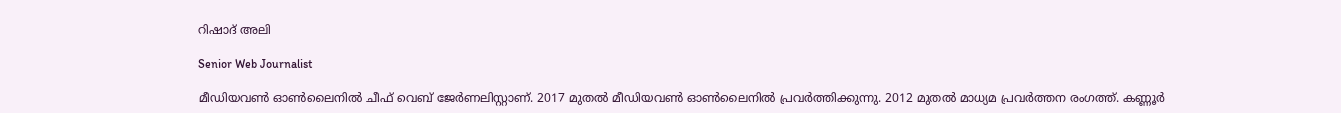റിഷാദ് അലി

Senior Web Journalist

മീഡിയവൺ ഓൺലൈനിൽ ചീഫ് വെബ് ജേർണലിസ്റ്റാണ്. 2017 മുതൽ മീഡിയവൺ ഓൺലൈനിൽ പ്രവർത്തിക്കുന്നു. 2012 മുതൽ മാധ്യമ പ്രവർത്തന രംഗത്ത്. കണ്ണൂര്‍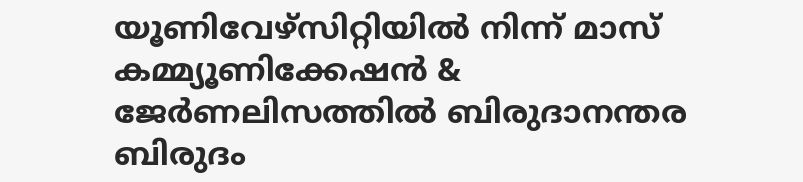യൂണിവേഴ്‌സിറ്റിയിൽ നിന്ന് മാസ് കമ്മ്യൂണിക്കേഷന്‍ & ജേര്‍ണലിസത്തില്‍ ബിരുദാനന്തര ബിരുദം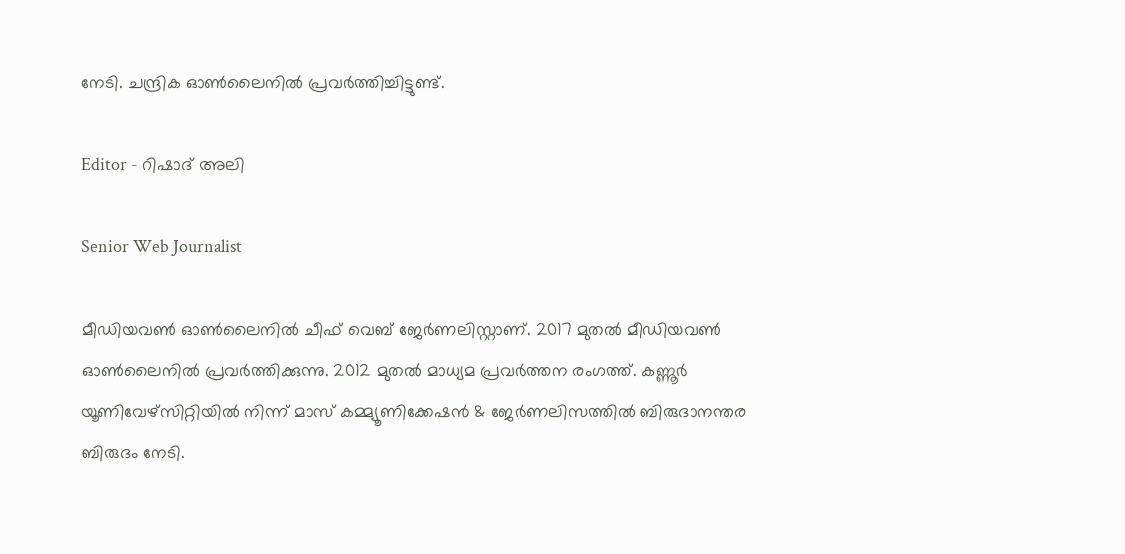നേടി. ചന്ദ്രിക ഓണ്‍ലൈനില്‍ പ്രവര്‍ത്തിച്ചിട്ടുണ്ട്.

Editor - റിഷാദ് അലി

Senior Web Journalist

മീഡിയവൺ ഓൺലൈനിൽ ചീഫ് വെബ് ജേർണലിസ്റ്റാണ്. 2017 മുതൽ മീഡിയവൺ ഓൺലൈനിൽ പ്രവർത്തിക്കുന്നു. 2012 മുതൽ മാധ്യമ പ്രവർത്തന രംഗത്ത്. കണ്ണൂര്‍ യൂണിവേഴ്‌സിറ്റിയിൽ നിന്ന് മാസ് കമ്മ്യൂണിക്കേഷന്‍ & ജേര്‍ണലിസത്തില്‍ ബിരുദാനന്തര ബിരുദം നേടി.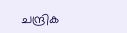ചന്ദ്രിക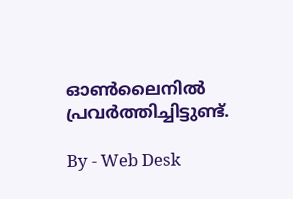ഓണ്‍ലൈനില്‍ പ്രവര്‍ത്തിച്ചിട്ടുണ്ട്.

By - Web Desk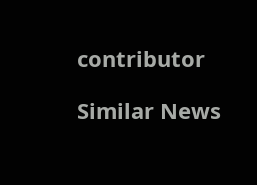contributor

Similar News